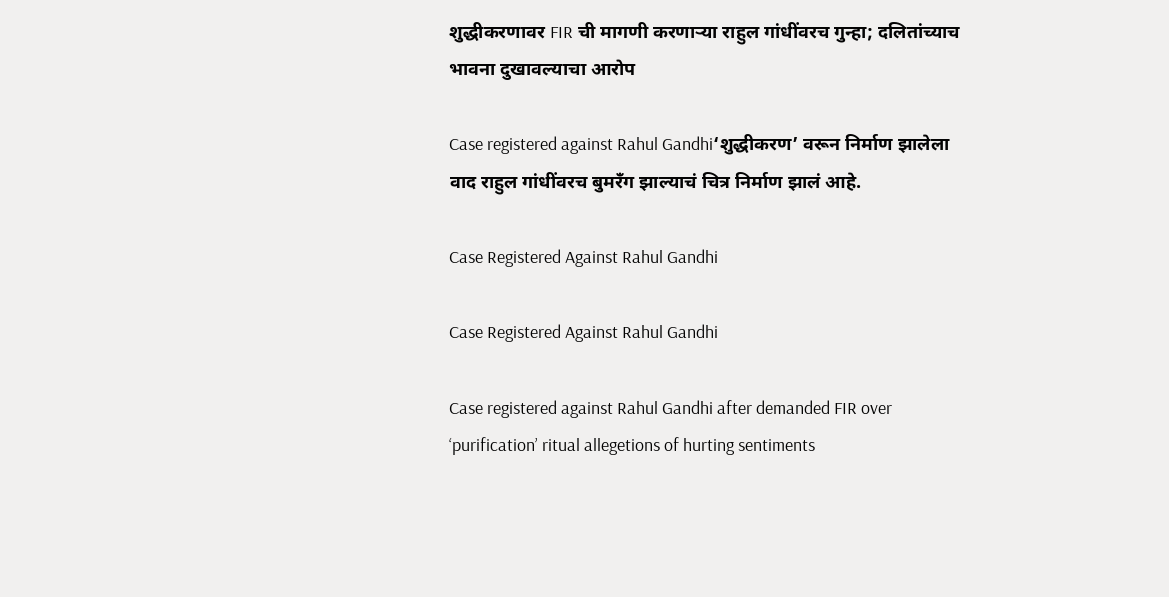शुद्धीकरणावर FIR ची मागणी करणाऱ्या राहुल गांधींवरच गुन्हा; दलितांच्याच भावना दुखावल्याचा आरोप

Case registered against Rahul Gandhi‘शुद्धीकरण’ वरून निर्माण झालेला वाद राहुल गांधींवरच बुमरँग झाल्याचं चित्र निर्माण झालं आहे.

Case Registered Against Rahul Gandhi

Case Registered Against Rahul Gandhi

Case registered against Rahul Gandhi after demanded FIR over ‘purification’ ritual allegetions of hurting sentiments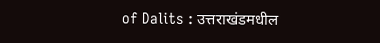of Dalits : उत्तराखंडमधील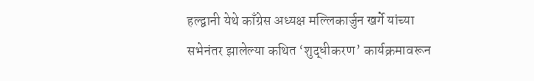हल्द्वानी येथे काँग्रेस अध्यक्ष मल्लिकार्जुन खर्गे यांच्या सभेनंतर झालेल्या कथित ‘शुद्धीकरण’ कार्यक्रमावरून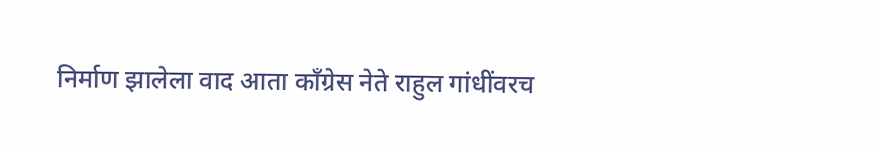निर्माण झालेला वाद आता काँग्रेस नेते राहुल गांधींवरच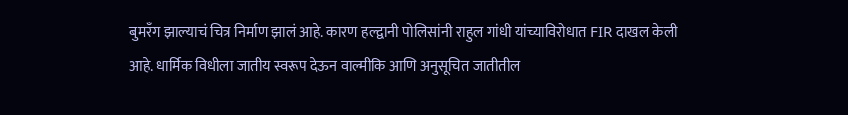बुमरँग झाल्याचं चित्र निर्माण झालं आहे. कारण हल्द्वानी पोलिसांनी राहुल गांधी यांच्याविरोधात FIR दाखल केली आहे. धार्मिक विधीला जातीय स्वरूप देऊन वाल्मीकि आणि अनुसूचित जातीतील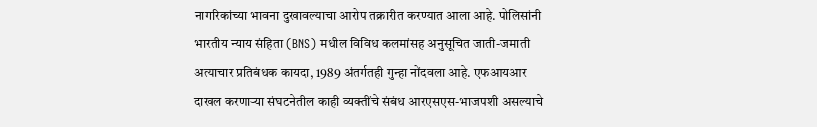नागरिकांच्या भावना दुखावल्याचा आरोप तक्रारीत करण्यात आला आहे. पोलिसांनी भारतीय न्याय संहिता (BNS) मधील विविध कलमांसह अनुसूचित जाती-जमाती अत्याचार प्रतिबंधक कायदा, 1989 अंतर्गतही गुन्हा नोंदवला आहे. एफआयआर दाखल करणाऱ्या संघटनेतील काही व्यक्तींचे संबंध आरएसएस-भाजपशी असल्याचे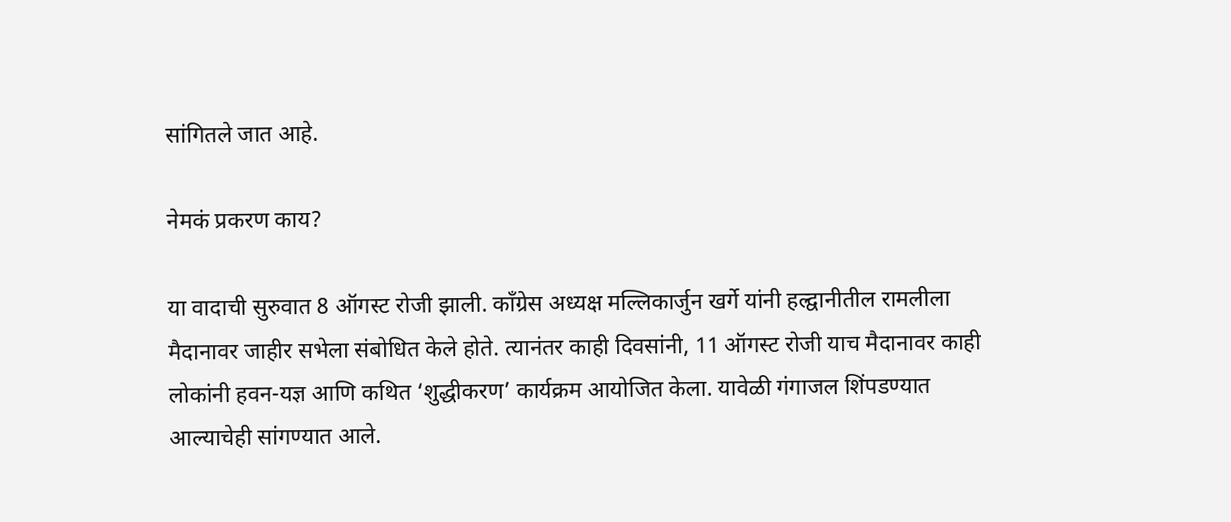सांगितले जात आहे.

नेमकं प्रकरण काय?

या वादाची सुरुवात 8 ऑगस्ट रोजी झाली. काँग्रेस अध्यक्ष मल्लिकार्जुन खर्गे यांनी हल्द्वानीतील रामलीला मैदानावर जाहीर सभेला संबोधित केले होते. त्यानंतर काही दिवसांनी, 11 ऑगस्ट रोजी याच मैदानावर काही लोकांनी हवन-यज्ञ आणि कथित ‘शुद्धीकरण’ कार्यक्रम आयोजित केला. यावेळी गंगाजल शिंपडण्यात आल्याचेही सांगण्यात आले.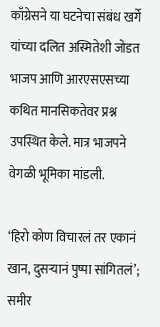काँग्रेसने या घटनेचा संबंध खर्गे यांच्या दलित अस्मितेशी जोडत भाजप आणि आरएसएसच्या कथित मानसिकतेवर प्रश्न उपस्थित केले. मात्र भाजपने वेगळी भूमिका मांडली.

‘हिरो कोण विचारलं तर एकानं खान, दुसऱ्यानं पुष्पा सांगितलं’; समीर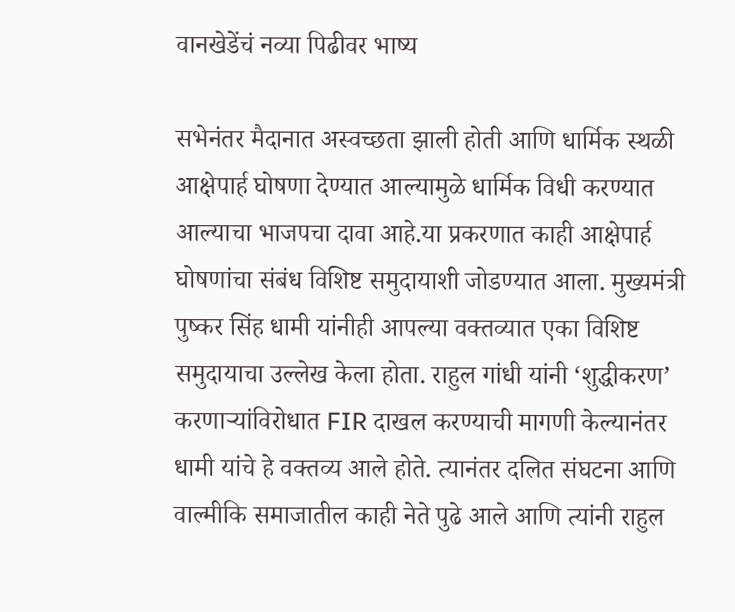वानखेडेंचं नव्या पिढीवर भाष्य

सभेनंतर मैदानात अस्वच्छता झाली होती आणि धार्मिक स्थळी आक्षेपार्ह घोषणा देण्यात आल्यामुळे धार्मिक विधी करण्यात आल्याचा भाजपचा दावा आहे.या प्रकरणात काही आक्षेपार्ह घोषणांचा संबंध विशिष्ट समुदायाशी जोडण्यात आला. मुख्यमंत्री पुष्कर सिंह धामी यांनीही आपल्या वक्तव्यात एका विशिष्ट समुदायाचा उल्लेख केला होता. राहुल गांधी यांनी ‘शुद्धीकरण’ करणाऱ्यांविरोधात FIR दाखल करण्याची मागणी केल्यानंतर धामी यांचे हे वक्तव्य आले होते. त्यानंतर दलित संघटना आणि वाल्मीकि समाजातील काही नेते पुढे आले आणि त्यांनी राहुल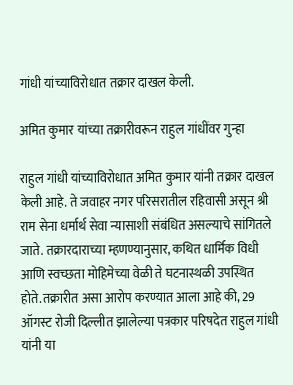गांधी यांच्याविरोधात तक्रार दाखल केली.

अमित कुमार यांच्या तक्रारीवरून राहुल गांधींवर गुन्हा

राहुल गांधी यांच्याविरोधात अमित कुमार यांनी तक्रार दाखल केली आहे. ते जवाहर नगर परिसरातील रहिवासी असून श्री राम सेना धर्मार्थ सेवा न्यासाशी संबंधित असल्याचे सांगितले जाते. तक्रारदाराच्या म्हणण्यानुसार, कथित धार्मिक विधी आणि स्वच्छता मोहिमेच्या वेळी ते घटनास्थळी उपस्थित होते.तक्रारीत असा आरोप करण्यात आला आहे की, 29 ऑगस्ट रोजी दिल्लीत झालेल्या पत्रकार परिषदेत राहुल गांधी यांनी या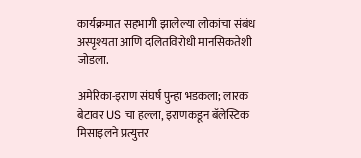कार्यक्रमात सहभागी झालेल्या लोकांचा संबंध अस्पृश्यता आणि दलितविरोधी मानसिकतेशी जोडला.

अमेरिका-इराण संघर्ष पुन्हा भडकला; लारक बेटावर US चा हल्ला, इराणकडून बॅलेस्टिक मिसाइलने प्रत्युत्तर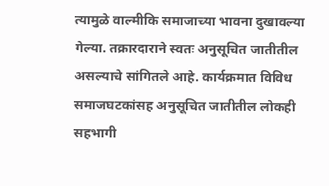त्यामुळे वाल्मीकि समाजाच्या भावना दुखावल्या गेल्या. तक्रारदाराने स्वतः अनुसूचित जातीतील असल्याचे सांगितले आहे. कार्यक्रमात विविध समाजघटकांसह अनुसूचित जातीतील लोकही सहभागी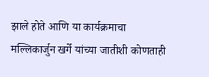झाले होते आणि या कार्यक्रमाचा मल्लिकार्जुन खर्गे यांच्या जातीशी कोणताही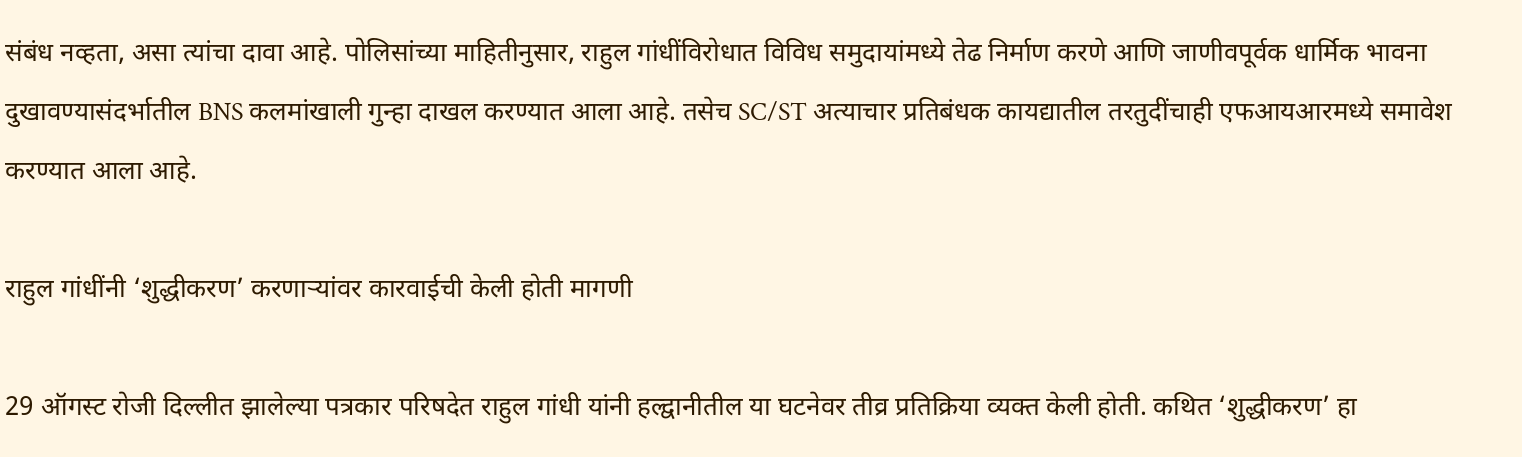संबंध नव्हता, असा त्यांचा दावा आहे. पोलिसांच्या माहितीनुसार, राहुल गांधींविरोधात विविध समुदायांमध्ये तेढ निर्माण करणे आणि जाणीवपूर्वक धार्मिक भावना दुखावण्यासंदर्भातील BNS कलमांखाली गुन्हा दाखल करण्यात आला आहे. तसेच SC/ST अत्याचार प्रतिबंधक कायद्यातील तरतुदींचाही एफआयआरमध्ये समावेश करण्यात आला आहे.

राहुल गांधींनी ‘शुद्धीकरण’ करणाऱ्यांवर कारवाईची केली होती मागणी

29 ऑगस्ट रोजी दिल्लीत झालेल्या पत्रकार परिषदेत राहुल गांधी यांनी हल्द्वानीतील या घटनेवर तीव्र प्रतिक्रिया व्यक्त केली होती. कथित ‘शुद्धीकरण’ हा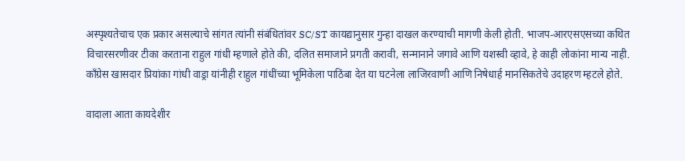अस्पृश्यतेचाच एक प्रकार असल्याचे सांगत त्यांनी संबंधितांवर SC/ST कायद्यानुसार गुन्हा दाखल करण्याची मागणी केली होती. भाजप-आरएसएसच्या कथित विचारसरणीवर टीका करताना राहुल गांधी म्हणाले होते की, दलित समाजाने प्रगती करावी, सन्मानाने जगावे आणि यशस्वी व्हावे, हे काही लोकांना मान्य नाही. काँग्रेस खासदार प्रियांका गांधी वाड्रा यांनीही राहुल गांधींच्या भूमिकेला पाठिंबा देत या घटनेला लाजिरवाणी आणि निषेधार्ह मानसिकतेचे उदाहरण म्हटले होते.

वादाला आता कायदेशीर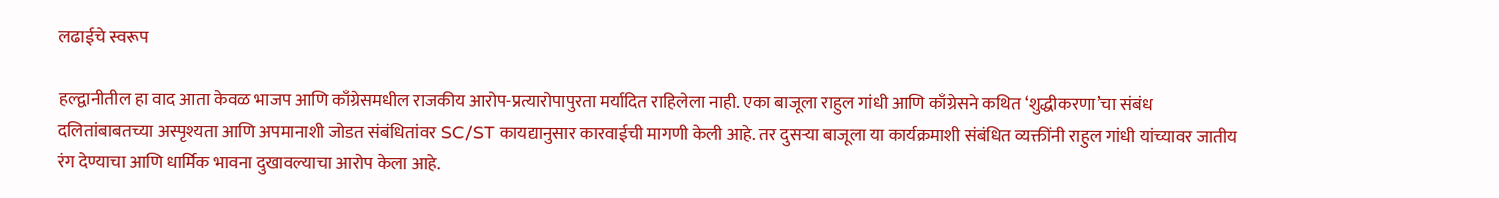लढाईचे स्वरूप

हल्द्वानीतील हा वाद आता केवळ भाजप आणि काँग्रेसमधील राजकीय आरोप-प्रत्यारोपापुरता मर्यादित राहिलेला नाही. एका बाजूला राहुल गांधी आणि काँग्रेसने कथित ‘शुद्धीकरणा’चा संबंध दलितांबाबतच्या अस्पृश्यता आणि अपमानाशी जोडत संबंधितांवर SC/ST कायद्यानुसार कारवाईची मागणी केली आहे. तर दुसऱ्या बाजूला या कार्यक्रमाशी संबंधित व्यक्तींनी राहुल गांधी यांच्यावर जातीय रंग देण्याचा आणि धार्मिक भावना दुखावल्याचा आरोप केला आहे.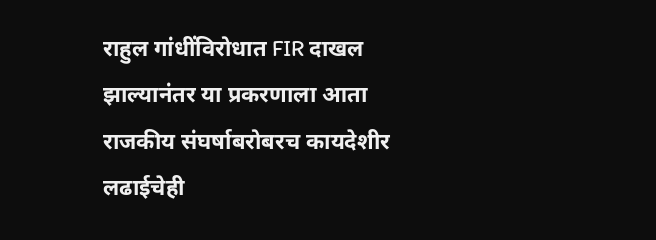राहुल गांधींविरोधात FIR दाखल झाल्यानंतर या प्रकरणाला आता राजकीय संघर्षाबरोबरच कायदेशीर लढाईचेही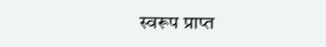स्वरूप प्राप्त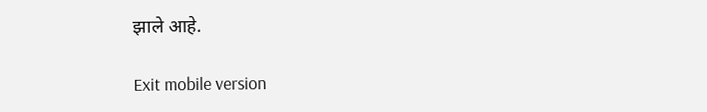झाले आहे.

Exit mobile version